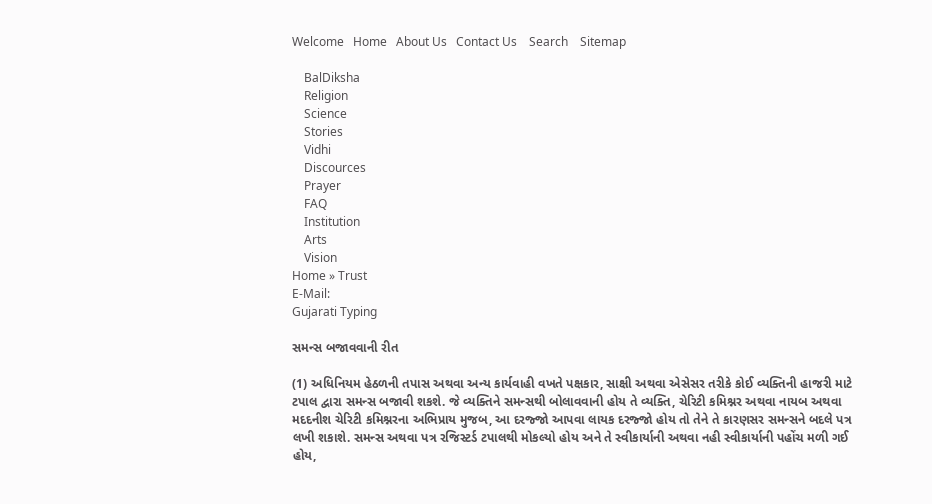Welcome   Home   About Us   Contact Us    Search    Sitemap

    BalDiksha
    Religion
    Science
    Stories
    Vidhi
    Discources
    Prayer
    FAQ
    Institution
    Arts
    Vision
Home » Trust
E-Mail:
Gujarati Typing

સમન્સ બજાવવાની રીત

(1) અધિનિયમ હેઠળની તપાસ અથવા અન્ય કાર્યવાહી વખતે પક્ષકાર, સાક્ષી અથવા એસેસર તરીકે કોઈ વ્યક્તિની હાજરી માટે ટપાલ દ્વારા સમન્સ બજાવી શકશે. જે વ્યક્તિને સમન્સથી બોલાવવાની હોય તે વ્યક્તિ, ચેરિટી કમિશ્નર અથવા નાયબ અથવા મદદનીશ ચેરિટી કમિશ્નરના અભિપ્રાય મુજબ, આ દરજ્જો આપવા લાયક દરજ્જો હોય તો તેને તે કારણસર સમન્સને બદલે પત્ર લખી શકાશે. સમન્સ અથવા પત્ર રજિસ્ટર્ડ ટપાલથી મોકલ્યો હોય અને તે સ્વીકાર્યાની અથવા નહી સ્વીકાર્યાની પહોંચ મળી ગઈ હોય,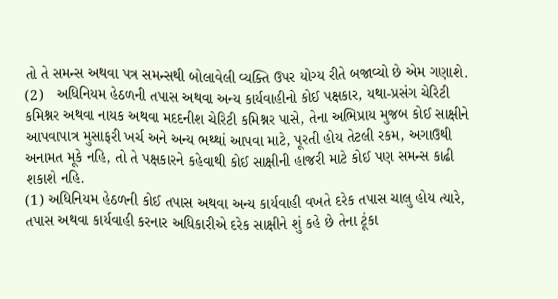તો તે સમન્સ અથવા પત્ર સમન્સથી બોલાવેલી વ્યક્તિ ઉપર યોગ્ય રીતે બજાવ્યો છે એમ ગણાશે.
(2)   અધિનિયમ હેઠળની તપાસ અથવા અન્ય કાર્યવાહીનો કોઈ પક્ષકાર, યથા-પ્રસંગ ચેરિટી કમિશ્નર અથવા નાયક અથવા મદદનીશ ચેરિટી કમિશ્નર પાસે, તેના અભિપ્રાય મુજબ કોઈ સાક્ષીને આપવાપાત્ર મુસાફરી ખર્ચ અને અન્ય ભથ્થાં આપવા માટે, પૂરતી હોય તેટલી રકમ, અગાઉથી અનામત મૂકે નહિ, તો તે પક્ષકારને કહેવાથી કોઈ સાક્ષીની હાજરી માટે કોઈ પણ સમન્સ કાઢી શકાશે નહિ.
(1) અધિનિયમ હેઠળની કોઈ તપાસ અથવા અન્ય કાર્યવાહી વખતે દરેક તપાસ ચાલુ હોય ત્યારે, તપાસ અથવા કાર્યવાહી કરનાર અધિકારીએ દરેક સાક્ષીને શું કહે છે તેના ટૂંકા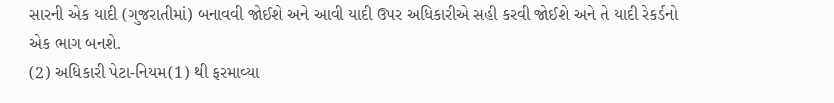સારની એક યાદી (ગુજરાતીમાં) બનાવવી જોઈશે અને આવી યાદી ઉપર અધિકારીએ સહી કરવી જોઈશે અને તે યાદી રેકર્ડનો એક ભાગ બનશે.
(2) અધિકારી પેટા-નિયમ(1) થી ફરમાવ્યા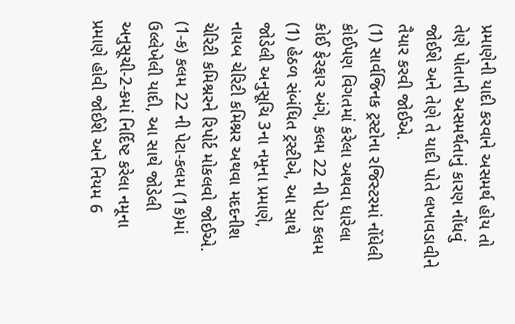પ્રમાણેની યાદી કરવાને અસમર્થ હોય તો તેણે પોતાની અસમર્થતાનું કારણ નોંધવું જોઈશે અને તેણે તે યાદી પોતે લખાવડાવીને તૈયાર કરવી જોઈએ.
(1) સાર્વજિનક ટ્રસ્ટોના રજિસ્ટરમાં નોંધેલી કોઈપણ વિગતમાં કરેલા અથવા ધારેલા કોઈ ફેરફાર અંગે, કલમ 22 ની પેટા કલમ (1) હેઠળ સંબંધિત ટ્રસ્ટીએ, આ સાથે જોડેલી અનુસૂચિ 3ના નમૂના પ્રમાણે, નાયબ ચેરિટી કમિશ્નર અથવા મદદનીશ ચેરિટી કમિશ્નરને રિપોર્ટ મોકલવો જોઈએ.
(1-ક) કલમ 22 ની પેટા-કલમ (1ક)માં ઉલ્લેખેલી યાદી, આ સાથે જોડેલી અનુસૂચી-2-કમાં નિર્દિષ્ટ કરેલા નમૂના પ્રમાણે હોવી જોઈશે અને નિયમ 6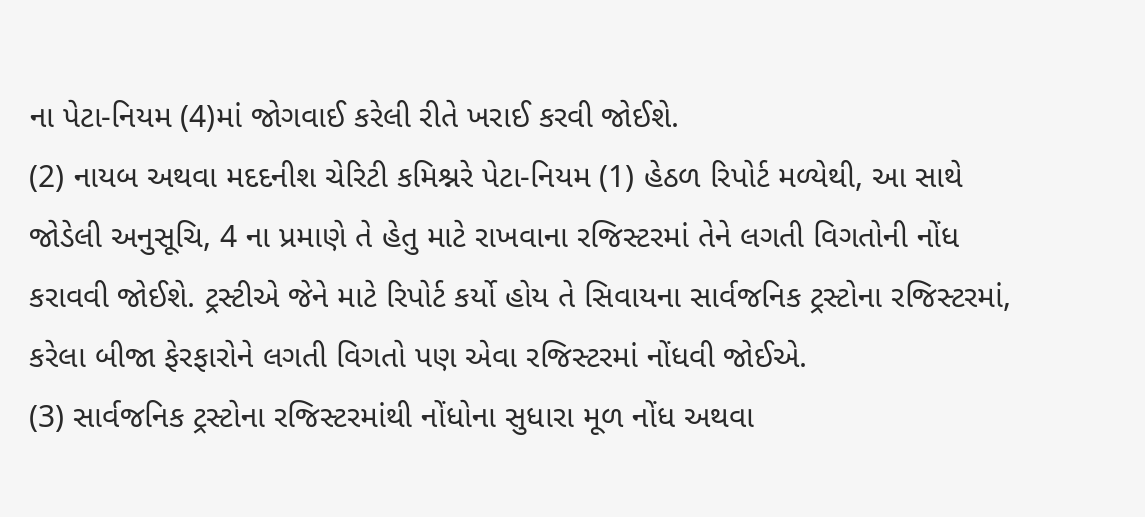ના પેટા-નિયમ (4)માં જોગવાઈ કરેલી રીતે ખરાઈ કરવી જોઈશે.
(2) નાયબ અથવા મદદનીશ ચેરિટી કમિશ્નરે પેટા-નિયમ (1) હેઠળ રિપોર્ટ મળ્યેથી, આ સાથે જોડેલી અનુસૂચિ, 4 ના પ્રમાણે તે હેતુ માટે રાખવાના રજિસ્ટરમાં તેને લગતી વિગતોની નોંધ કરાવવી જોઈશે. ટ્રસ્ટીએ જેને માટે રિપોર્ટ કર્યો હોય તે સિવાયના સાર્વજનિક ટ્રસ્ટોના રજિસ્ટરમાં, કરેલા બીજા ફેરફારોને લગતી વિગતો પણ એવા રજિસ્ટરમાં નોંધવી જોઈએ.
(3) સાર્વજનિક ટ્રસ્ટોના રજિસ્ટરમાંથી નોંધોના સુધારા મૂળ નોંધ અથવા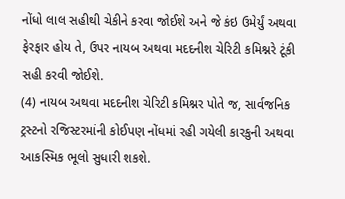નોંધો લાલ સહીથી ચેકીને કરવા જોઈશે અને જે કંઇ ઉમેર્યું અથવા ફેરફાર હોય તે, ઉપર નાયબ અથવા મદદનીશ ચેરિટી કમિશ્નરે ટૂંકી સહી કરવી જોઈશે.
(4) નાયબ અથવા મદદનીશ ચેરિટી કમિશ્નર પોતે જ, સાર્વજનિક ટ્રસ્ટનો રજિસ્ટરમાંની કોઈપણ નોંધમાં રહી ગયેલી કારકુની અથવા આકસ્મિક ભૂલો સુધારી શકશે.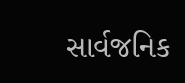સાર્વજનિક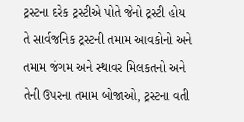ટ્રસ્ટના દરેક ટ્રસ્ટીએ પોતે જેનો ટ્રસ્ટી હોય તે સાર્વજનિક ટ્રસ્ટની તમામ આવકોનો અને તમામ જંગમ અને સ્થાવર મિલકતનો અને તેની ઉપરના તમામ બોજાઓ, ટ્રસ્ટના વતી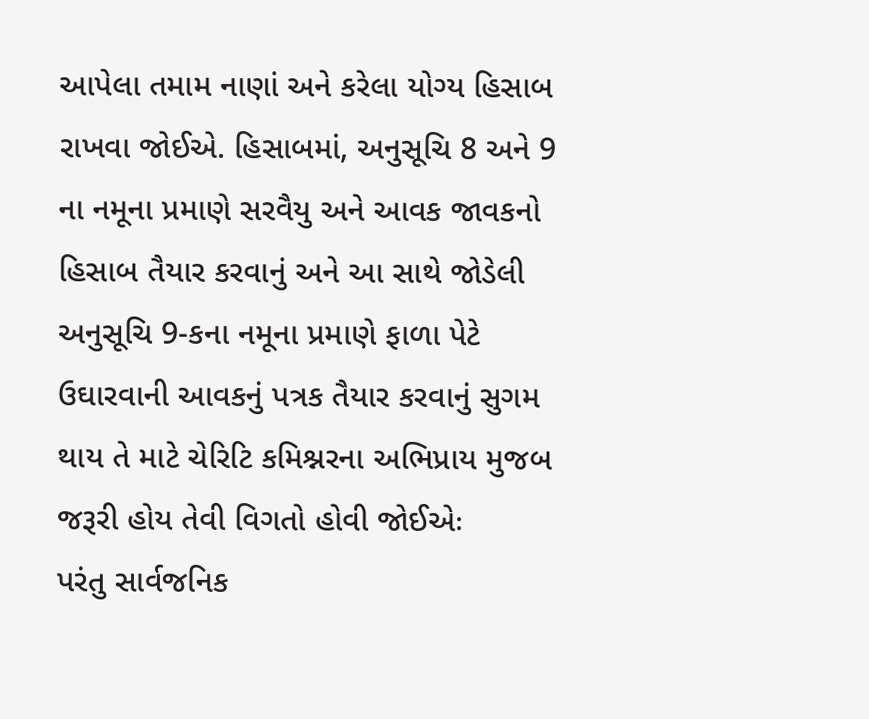આપેલા તમામ નાણાં અને કરેલા યોગ્ય હિસાબ રાખવા જોઈએ. હિસાબમાં, અનુસૂચિ 8 અને 9 ના નમૂના પ્રમાણે સરવૈયુ અને આવક જાવકનો હિસાબ તૈયાર કરવાનું અને આ સાથે જોડેલી અનુસૂચિ 9-કના નમૂના પ્રમાણે ફાળા પેટે ઉઘારવાની આવકનું પત્રક તૈયાર કરવાનું સુગમ થાય તે માટે ચેરિટિ કમિશ્નરના અભિપ્રાય મુજબ જરૂરી હોય તેવી વિગતો હોવી જોઈએઃ
પરંતુ સાર્વજનિક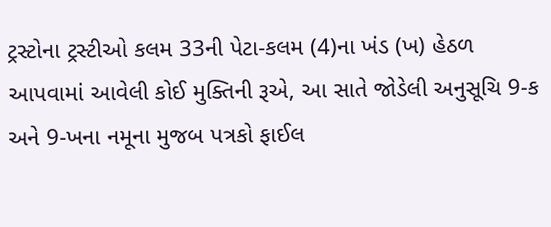ટ્રસ્ટોના ટ્રસ્ટીઓ કલમ 33ની પેટા-કલમ (4)ના ખંડ (ખ) હેઠળ આપવામાં આવેલી કોઈ મુક્તિની રૂએ, આ સાતે જોડેલી અનુસૂચિ 9-ક અને 9-ખના નમૂના મુજબ પત્રકો ફાઈલ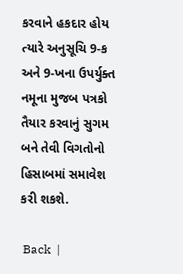કરવાને હકદાર હોય ત્યારે અનુસૂચિ 9-ક અને 9-ખના ઉપર્યુક્ત નમૂના મુજબ પત્રકો તૈયાર કરવાનું સુગમ બને તેવી વિગતોનો હિસાબમાં સમાવેશ કરી શકશે.

 Back  |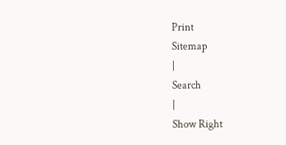Print
Sitemap
|
Search
|
Show Right